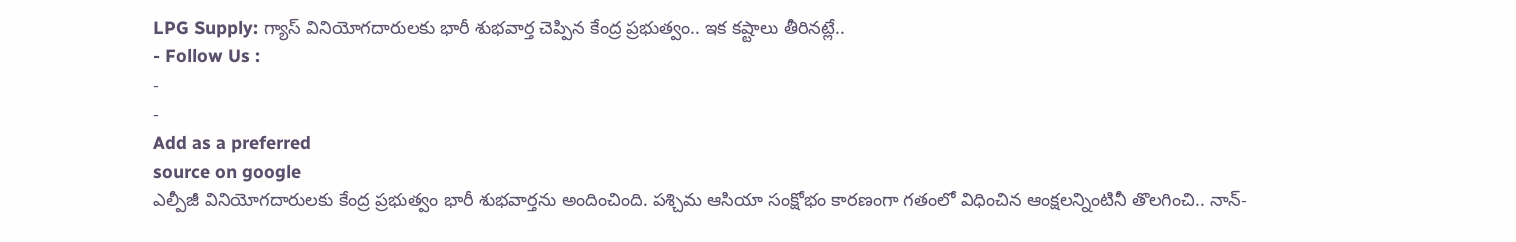LPG Supply: గ్యాస్ వినియోగదారులకు భారీ శుభవార్త చెప్పిన కేంద్ర ప్రభుత్వం.. ఇక కష్టాలు తీరినట్లే..
- Follow Us :
-
-
Add as a preferred
source on google
ఎల్పీజీ వినియోగదారులకు కేంద్ర ప్రభుత్వం భారీ శుభవార్తను అందించింది. పశ్చిమ ఆసియా సంక్షోభం కారణంగా గతంలో విధించిన ఆంక్షలన్నింటినీ తొలగించి.. నాన్-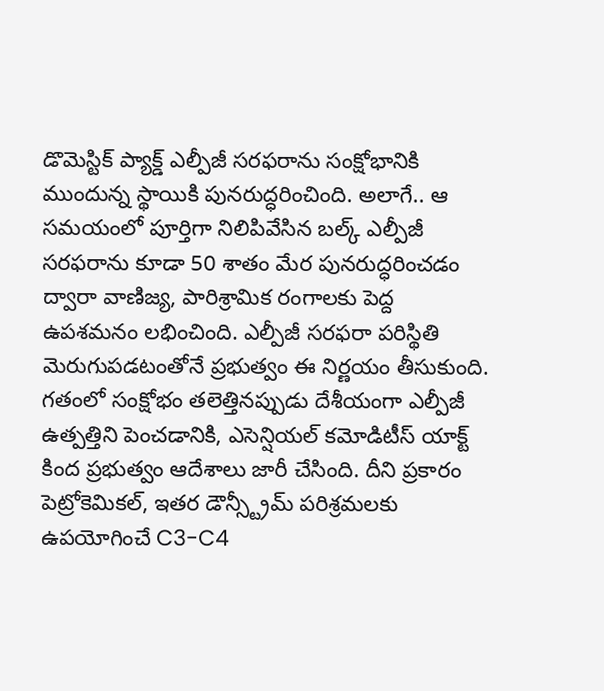డొమెస్టిక్ ప్యాక్డ్ ఎల్పీజీ సరఫరాను సంక్షోభానికి ముందున్న స్థాయికి పునరుద్ధరించింది. అలాగే.. ఆ సమయంలో పూర్తిగా నిలిపివేసిన బల్క్ ఎల్పీజీ సరఫరాను కూడా 50 శాతం మేర పునరుద్ధరించడం ద్వారా వాణిజ్య, పారిశ్రామిక రంగాలకు పెద్ద ఉపశమనం లభించింది. ఎల్పీజీ సరఫరా పరిస్థితి మెరుగుపడటంతోనే ప్రభుత్వం ఈ నిర్ణయం తీసుకుంది.
గతంలో సంక్షోభం తలెత్తినప్పుడు దేశీయంగా ఎల్పీజీ ఉత్పత్తిని పెంచడానికి, ఎసెన్షియల్ కమోడిటీస్ యాక్ట్ కింద ప్రభుత్వం ఆదేశాలు జారీ చేసింది. దీని ప్రకారం పెట్రోకెమికల్, ఇతర డౌన్స్ట్రీమ్ పరిశ్రమలకు ఉపయోగించే C3-C4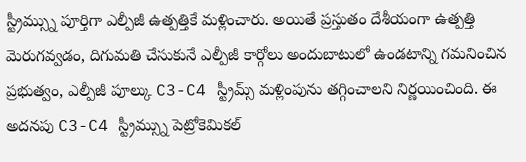స్ట్రీమ్స్ను పూర్తిగా ఎల్పీజీ ఉత్పత్తికే మళ్లించారు. అయితే ప్రస్తుతం దేశీయంగా ఉత్పత్తి మెరుగవ్వడం, దిగుమతి చేసుకునే ఎల్పీజీ కార్గోలు అందుబాటులో ఉండటాన్ని గమనించిన ప్రభుత్వం, ఎల్పీజీ పూల్కు C3-C4 స్ట్రీమ్స్ మళ్లింపును తగ్గించాలని నిర్ణయించింది. ఈ అదనపు C3-C4 స్ట్రీమ్స్ను పెట్రోకెమికల్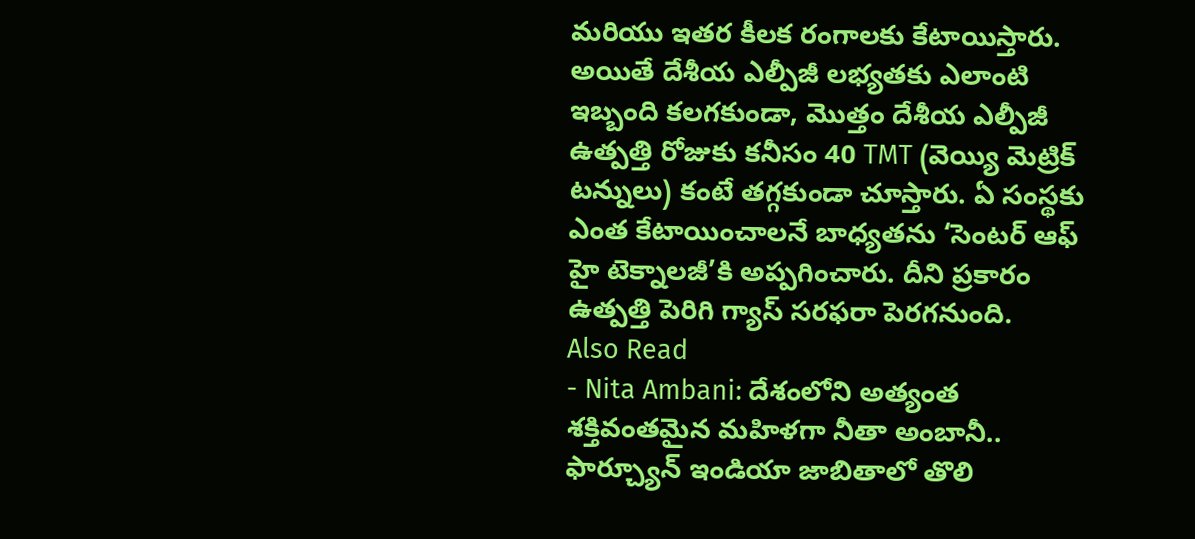మరియు ఇతర కీలక రంగాలకు కేటాయిస్తారు. అయితే దేశీయ ఎల్పీజీ లభ్యతకు ఎలాంటి ఇబ్బంది కలగకుండా, మొత్తం దేశీయ ఎల్పీజీ ఉత్పత్తి రోజుకు కనీసం 40 TMT (వెయ్యి మెట్రిక్ టన్నులు) కంటే తగ్గకుండా చూస్తారు. ఏ సంస్థకు ఎంత కేటాయించాలనే బాధ్యతను ‘సెంటర్ ఆఫ్ హై టెక్నాలజీ’కి అప్పగించారు. దీని ప్రకారం ఉత్పత్తి పెరిగి గ్యాస్ సరఫరా పెరగనుంది.
Also Read
- Nita Ambani: దేశంలోని అత్యంత శక్తివంతమైన మహిళగా నీతా అంబానీ.. ఫార్చ్యూన్ ఇండియా జాబితాలో తొలి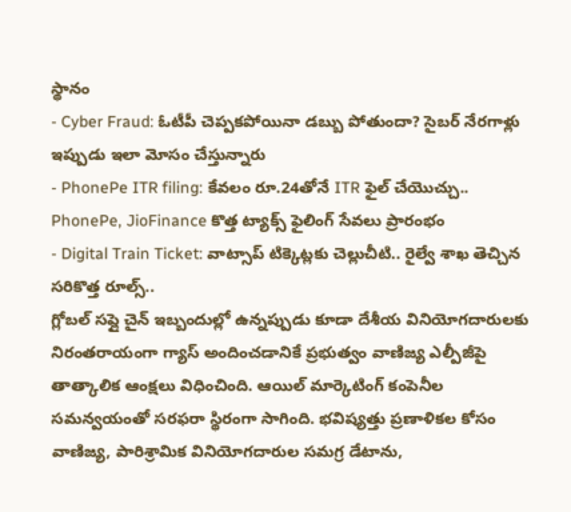స్థానం
- Cyber Fraud: ఓటీపీ చెప్పకపోయినా డబ్బు పోతుందా? సైబర్ నేరగాళ్లు ఇప్పుడు ఇలా మోసం చేస్తున్నారు
- PhonePe ITR filing: కేవలం రూ.24తోనే ITR ఫైల్ చేయొచ్చు.. PhonePe, JioFinance కొత్త ట్యాక్స్ ఫైలింగ్ సేవలు ప్రారంభం
- Digital Train Ticket: వాట్సాప్ టిక్కెట్లకు చెల్లుచీటి.. రైల్వే శాఖ తెచ్చిన సరికొత్త రూల్స్..
గ్లోబల్ సప్లై చైన్ ఇబ్బందుల్లో ఉన్నప్పుడు కూడా దేశీయ వినియోగదారులకు నిరంతరాయంగా గ్యాస్ అందించడానికే ప్రభుత్వం వాణిజ్య ఎల్పీజీపై తాత్కాలిక ఆంక్షలు విధించింది. ఆయిల్ మార్కెటింగ్ కంపెనీల సమన్వయంతో సరఫరా స్థిరంగా సాగింది. భవిష్యత్తు ప్రణాళికల కోసం వాణిజ్య, పారిశ్రామిక వినియోగదారుల సమగ్ర డేటాను,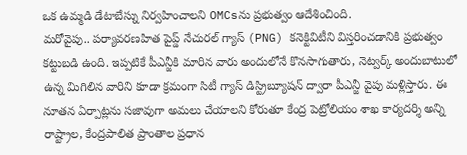ఒక ఉమ్మడి డేటాబేస్ను నిర్వహించాలని OMCsను ప్రభుత్వం ఆదేశించింది.
మరోవైపు.. పర్యావరణహిత పైప్డ్ నేచురల్ గ్యాస్ (PNG) కనెక్టివిటీని విస్తరించడానికి ప్రభుత్వం కట్టుబడి ఉంది. ఇప్పటికే పీఎన్జీకి మారిన వారు అందులోనే కొనసాగుతారు, నెట్వర్క్ అందుబాటులో ఉన్న మిగిలిన వారిని కూడా క్రమంగా సిటీ గ్యాస్ డిస్ట్రిబ్యూషన్ ద్వారా పీఎన్జీ వైపు మళ్లిస్తారు. ఈ నూతన ఏర్పాట్లను సజావుగా అమలు చేయాలని కోరుతూ కేంద్ర పెట్రోలియం శాఖ కార్యదర్శి అన్ని రాష్ట్రాల, కేంద్రపాలిత ప్రాంతాల ప్రధాన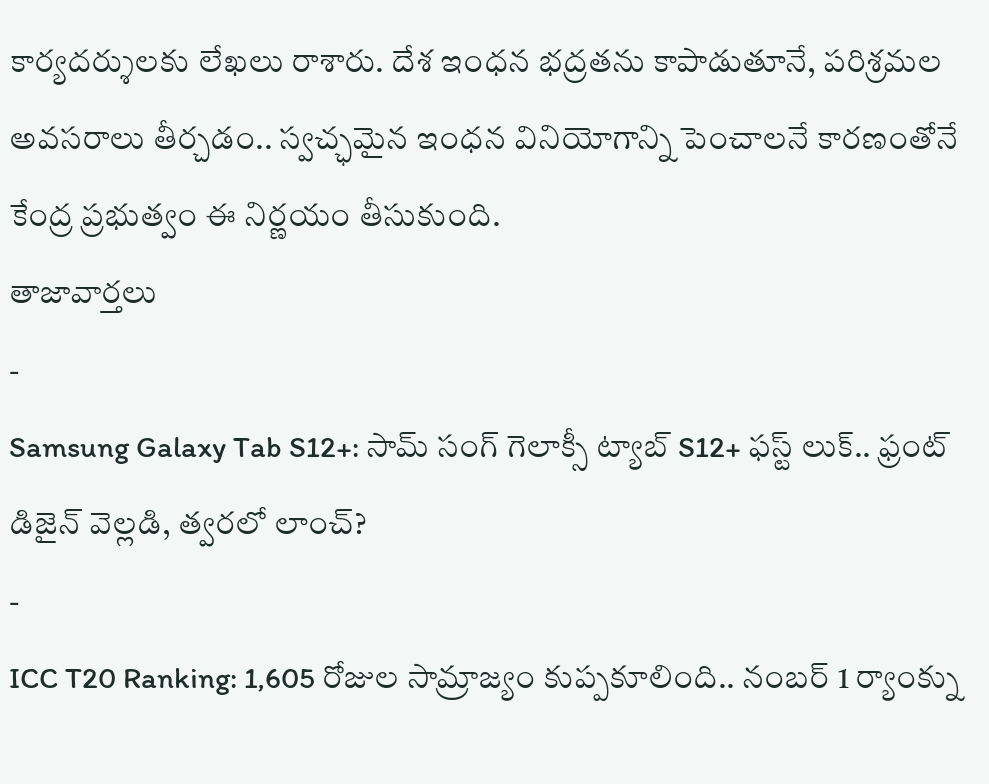కార్యదర్శులకు లేఖలు రాశారు. దేశ ఇంధన భద్రతను కాపాడుతూనే, పరిశ్రమల అవసరాలు తీర్చడం.. స్వచ్ఛమైన ఇంధన వినియోగాన్ని పెంచాలనే కారణంతోనే కేంద్ర ప్రభుత్వం ఈ నిర్ణయం తీసుకుంది.
తాజావార్తలు
-
Samsung Galaxy Tab S12+: సామ్ సంగ్ గెలాక్సీ ట్యాబ్ S12+ ఫస్ట్ లుక్.. ఫ్రంట్ డిజైన్ వెల్లడి, త్వరలో లాంచ్?
-
ICC T20 Ranking: 1,605 రోజుల సామ్రాజ్యం కుప్పకూలింది.. నంబర్ 1 ర్యాంక్ను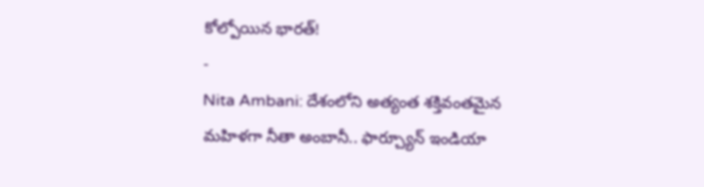కోల్పోయిన భారత్!
-
Nita Ambani: దేశంలోని అత్యంత శక్తివంతమైన మహిళగా నీతా అంబానీ.. ఫార్చ్యూన్ ఇండియా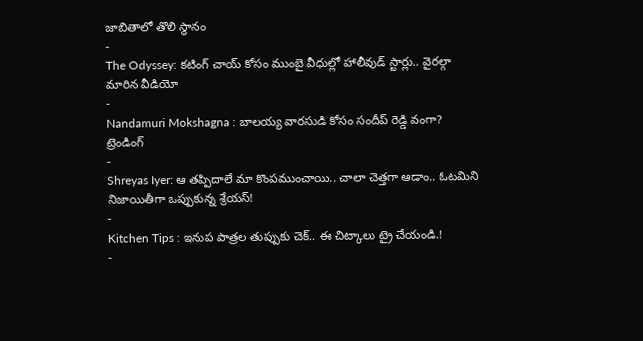జాబితాలో తొలి స్థానం
-
The Odyssey: కటింగ్ చాయ్ కోసం ముంబై వీధుల్లో హాలీవుడ్ స్టార్లు.. వైరల్గా మారిన వీడియో
-
Nandamuri Mokshagna : బాలయ్య వారసుడి కోసం సందీప్ రెడ్డి వంగా?
ట్రెండింగ్
-
Shreyas Iyer: ఆ తప్పిదాలే మా కొంపముంచాయి.. చాలా చెత్తగా ఆడాం.. ఓటమిని నిజాయితీగా ఒప్పుకున్న శ్రేయస్!
-
Kitchen Tips : ఇనుప పాత్రల తుప్పుకు చెక్.. ఈ చిట్కాలు ట్రై చేయండి.!
-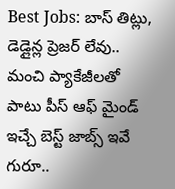Best Jobs: బాస్ తిట్లు, డెడ్లైన్ల ప్రెజర్ లేవు.. మంచి ప్యాకేజీలతో పాటు పీస్ ఆఫ్ మైండ్ ఇచ్చే బెస్ట్ జాబ్స్ ఇవే గురూ..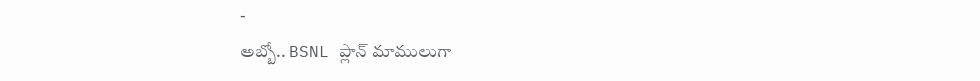-
అబ్బో.. BSNL ప్లాన్ మాములుగా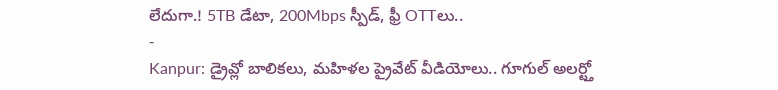లేదుగా.! 5TB డేటా, 200Mbps స్పీడ్, ఫ్రీ OTTలు..
-
Kanpur: డ్రైవ్లో బాలికలు, మహిళల ప్రైవేట్ వీడియోలు.. గూగుల్ అలర్ట్తో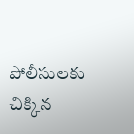పోలీసులకు చిక్కిన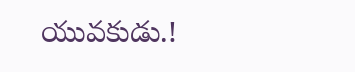యువకుడు.!